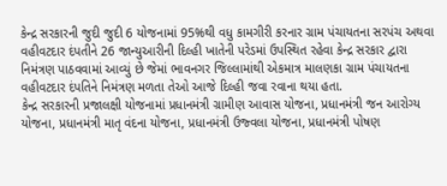કેન્દ્ર સરકારની જુદી જુદી 6 યોજનામાં 95%થી વધુ કામગીરી કરનાર ગ્રામ પંચાયતના સરપંચ અથવા વહીવટદાર દંપતીને 26 જાન્યુઆરીની દિલ્હી ખાતેની પરેડમાં ઉપસ્થિત રહેવા કેન્દ્ર સરકાર દ્વારા નિમંત્રણ પાઠવવામાં આવ્યું છે જેમાં ભાવનગર જિલ્લામાંથી એકમાત્ર માલણકા ગ્રામ પંચાયતના વહીવટદાર દંપતિને નિમંત્રણ મળતા તેઓ આજે દિલ્હી જવા રવાના થયા હતા.
કેન્દ્ર સરકારની પ્રજાલક્ષી યોજનામાં પ્રધાનમંત્રી ગ્રામીણ આવાસ યોજના, પ્રધાનમંત્રી જન આરોગ્ય યોજના, પ્રધાનમંત્રી માતૃ વંદના યોજના, પ્રધાનમંત્રી ઉજ્વલા યોજના, પ્રધાનમંત્રી પોષણ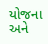યોજના અને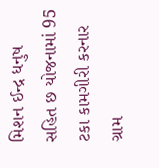મિશન ઈન્દ્ર ધનુષ સહિત છ યોજનામાં 95 ટકા કામગીરી કરનાર ગ્રામ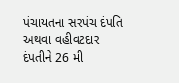પંચાયતના સરપંચ દંપતિ અથવા વહીવટદાર દંપતીને 26 મી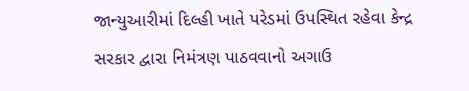જાન્યુઆરીમાં દિલ્હી ખાતે પરેડમાં ઉપસ્થિત રહેવા કેન્દ્ર સરકાર દ્વારા નિમંત્રણ પાઠવવાનો અગાઉ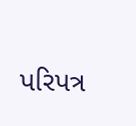પરિપત્ર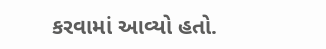કરવામાં આવ્યો હતો.